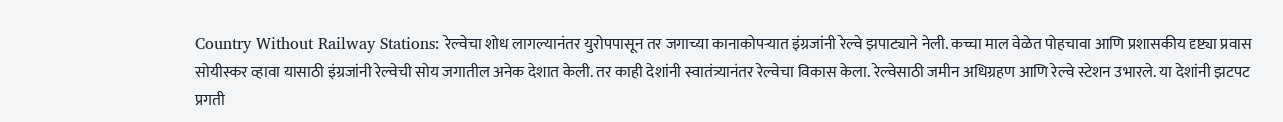Country Without Railway Stations: रेल्वेचा शोध लागल्यानंतर युरोपपासून तर जगाच्या कानाकोपऱ्यात इंग्रजांनी रेल्वे झपाट्याने नेली. कच्चा माल वेळेत पोहचावा आणि प्रशासकीय दृष्ट्या प्रवास सोयीस्कर व्हावा यासाठी इंग्रजांनी रेल्वेची सोय जगातील अनेक देशात केली. तर काही देशांनी स्वातंत्र्यानंतर रेल्वेचा विकास केला. रेल्वेसाठी जमीन अधिग्रहण आणि रेल्वे स्टेशन उभारले. या देशांनी झटपट प्रगती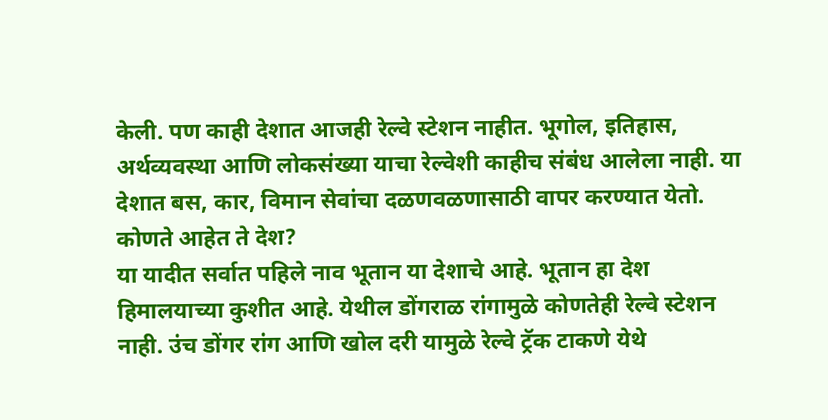केली. पण काही देशात आजही रेल्वे स्टेशन नाहीत. भूगोल, इतिहास, अर्थव्यवस्था आणि लोकसंख्या याचा रेल्वेशी काहीच संबंध आलेला नाही. या देशात बस, कार, विमान सेवांचा दळणवळणासाठी वापर करण्यात येतो.
कोणते आहेत ते देश?
या यादीत सर्वात पहिले नाव भूतान या देशाचे आहे. भूतान हा देश हिमालयाच्या कुशीत आहे. येथील डोंगराळ रांगामुळे कोणतेही रेल्वे स्टेशन नाही. उंच डोंगर रांग आणि खोल दरी यामुळे रेल्वे ट्रॅक टाकणे येथे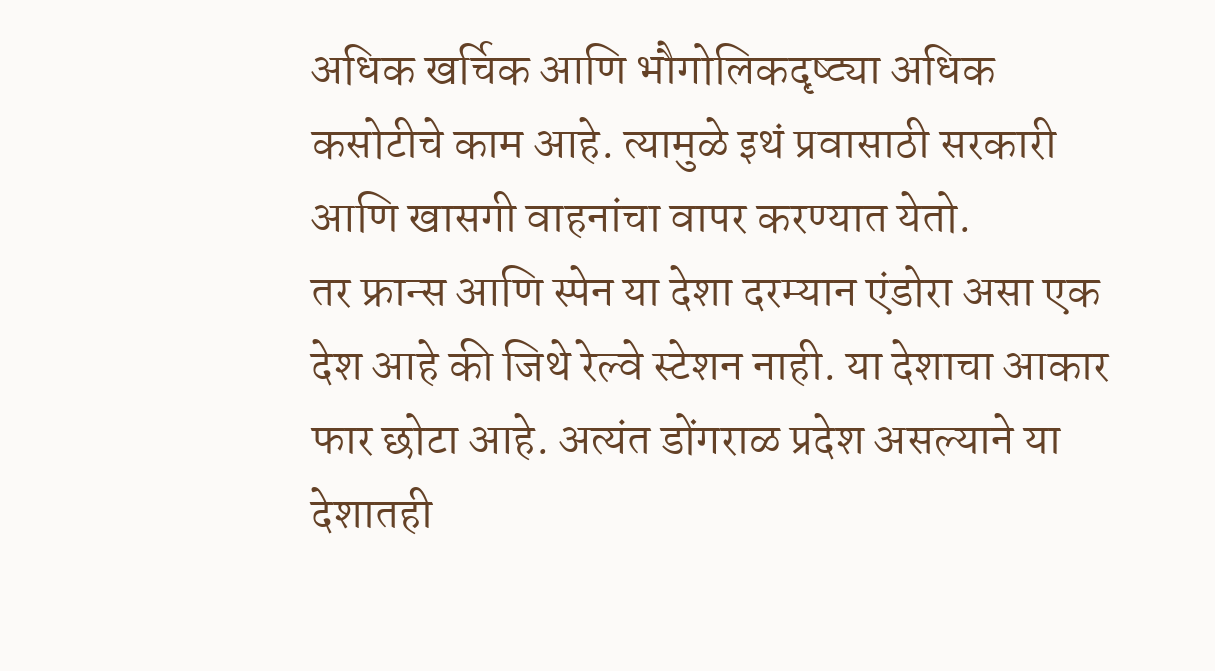अधिक खर्चिक आणि भौगोलिकदृष्ट्या अधिक कसोटीचे काम आहे. त्यामुळे इथं प्रवासाठी सरकारी आणि खासगी वाहनांचा वापर करण्यात येतो.
तर फ्रान्स आणि स्पेन या देशा दरम्यान एंडोरा असा एक देश आहे की जिथे रेल्वे स्टेशन नाही. या देशाचा आकार फार छोटा आहे. अत्यंत डोंगराळ प्रदेश असल्याने या देशातही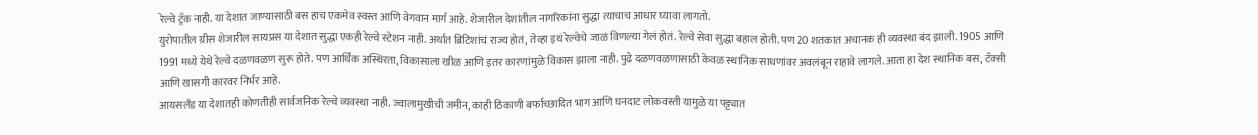रेल्वे ट्रॅक नाही. या देशात जाण्यासाठी बस हाच एकमेव स्वस्त आणि वेगवान मार्ग आहे. शेजारील देशांतील नागरिकांना सुद्धा त्याचाच आधार घ्यावा लागतो.
युरोपातील ग्रीस शेजारील सायप्रस या देशात सुद्धा एकही रेल्वे स्टेशन नाही. अर्थात ब्रिटिशांचं राज्य होतं, तेव्हा इथं रेल्वेचे जाळं विणल्या गेलं होतं. रेल्वे सेवा सुद्धा बहाल होती. पण 20 शतकात अचानक ही व्यवस्था बंद झाली. 1905 आणि 1991 मध्ये येथे रेल्वे दळणवळण सुरू होते. पण आर्थिक अस्थिरता, विकासाला खीळ आणि इतर कारणांमुळे विकास झाला नाही. पुढे दळणवळणासाठी केवळ स्थानिक साधणांवर अवलंबून राहावे लागले. आता हा देश स्थानिक बस, टॅक्सी आणि खासगी कारवर निर्भर आहे.
आयसलँड या देशातही कोणतीही सार्वजनिक रेल्वे व्यवस्था नाही. ज्वालामुखीची जमीन, काही ठिकाणी बर्फाच्छादित भाग आणि घनदाट लोकवस्ती यामुळे या पट्ट्यात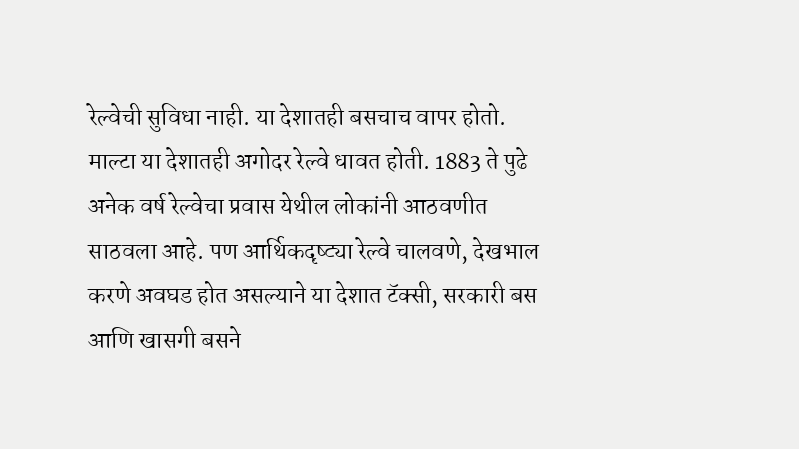रेल्वेची सुविधा नाही. या देशातही बसचाच वापर होतो. माल्टा या देशातही अगोदर रेल्वे धावत होती. 1883 ते पुढे अनेक वर्ष रेल्वेचा प्रवास येथील लोकांनी आठवणीत साठवला आहे. पण आर्थिकदृष्ट्या रेल्वे चालवणे, देखभाल करणे अवघड होत असल्याने या देशात टॅक्सी, सरकारी बस आणि खासगी बसने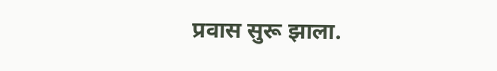प्रवास सुरू झाला.